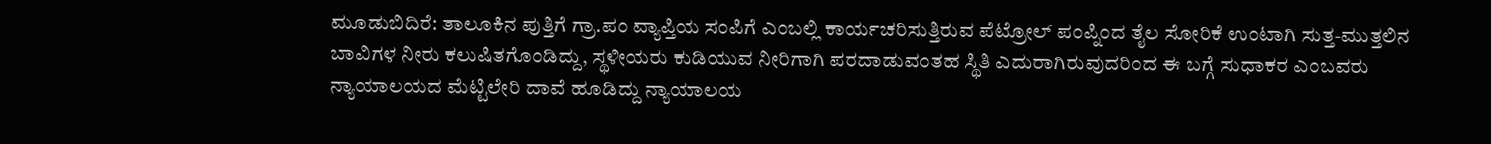ಮೂಡುಬಿದಿರೆ: ತಾಲೂಕಿನ ಪುತ್ತಿಗೆ ಗ್ರಾ.ಪಂ ವ್ಯಾಪ್ತಿಯ ಸಂಪಿಗೆ ಎಂಬಲ್ಲಿ ಕಾರ್ಯಚರಿಸುತ್ತಿರುವ ಪೆಟ್ರೋಲ್ ಪಂಪ್ನಿಂದ ತೈಲ ಸೋರಿಕೆ ಉಂಟಾಗಿ ಸುತ್ತ-ಮುತ್ತಲಿನ ಬಾವಿಗಳ ನೀರು ಕಲುಷಿತಗೊಂಡಿದ್ದು, ಸ್ಥಳೀಯರು ಕುಡಿಯುವ ನೀರಿಗಾಗಿ ಪರದಾಡುವಂತಹ ಸ್ಥಿತಿ ಎದುರಾಗಿರುವುದರಿಂದ ಈ ಬಗ್ಗೆ ಸುಧಾಕರ ಎಂಬವರು ನ್ಯಾಯಾಲಯದ ಮೆಟ್ಟಿಲೇರಿ ದಾವೆ ಹೂಡಿದ್ದು ನ್ಯಾಯಾಲಯ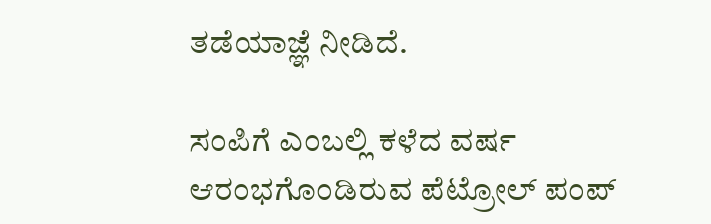ತಡೆಯಾಜ್ಞೆ ನೀಡಿದೆ.

ಸಂಪಿಗೆ ಎಂಬಲ್ಲಿ ಕಳೆದ ವರ್ಷ ಆರಂಭಗೊಂಡಿರುವ ಪೆಟ್ರೋಲ್ ಪಂಪ್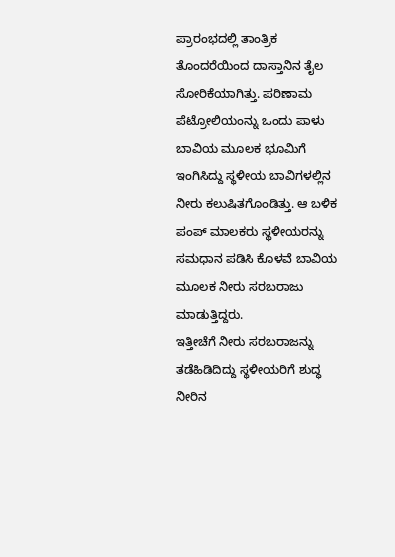ಪ್ರಾರಂಭದಲ್ಲಿ ತಾಂತ್ರಿಕ ತೊಂದರೆಯಿಂದ ದಾಸ್ತಾನಿನ ತೈಲ ಸೋರಿಕೆಯಾಗಿತ್ತು. ಪರಿಣಾಮ ಪೆಟ್ರೋಲಿಯಂನ್ನು ಒಂದು ಪಾಳು ಬಾವಿಯ ಮೂಲಕ ಭೂಮಿಗೆ ಇಂಗಿಸಿದ್ದು ಸ್ಥಳೀಯ ಬಾವಿಗಳಲ್ಲಿನ ನೀರು ಕಲುಷಿತಗೊಂಡಿತ್ತು. ಆ ಬಳಿಕ ಪಂಪ್ ಮಾಲಕರು ಸ್ಥಳೀಯರನ್ನು ಸಮಧಾನ ಪಡಿಸಿ ಕೊಳವೆ ಬಾವಿಯ ಮೂಲಕ ನೀರು ಸರಬರಾಜು ಮಾಡುತ್ತಿದ್ದರು.
ಇತ್ತೀಚೆಗೆ ನೀರು ಸರಬರಾಜನ್ನು ತಡೆಹಿಡಿದಿದ್ದು ಸ್ಥಳೀಯರಿಗೆ ಶುದ್ಧ ನೀರಿನ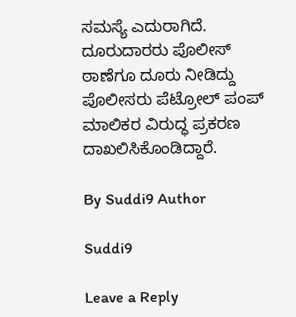ಸಮಸ್ಯೆ ಎದುರಾಗಿದೆ. ದೂರುದಾರರು ಪೊಲೀಸ್ ಠಾಣೆಗೂ ದೂರು ನೀಡಿದ್ದು ಪೊಲೀಸರು ಪೆಟ್ರೋಲ್ ಪಂಪ್ ಮಾಲಿಕರ ವಿರುದ್ಧ ಪ್ರಕರಣ ದಾಖಲಿಸಿಕೊಂಡಿದ್ದಾರೆ.

By Suddi9 Author

Suddi9

Leave a Reply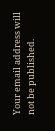Your email address will not be published.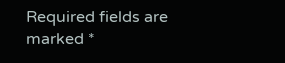Required fields are marked *